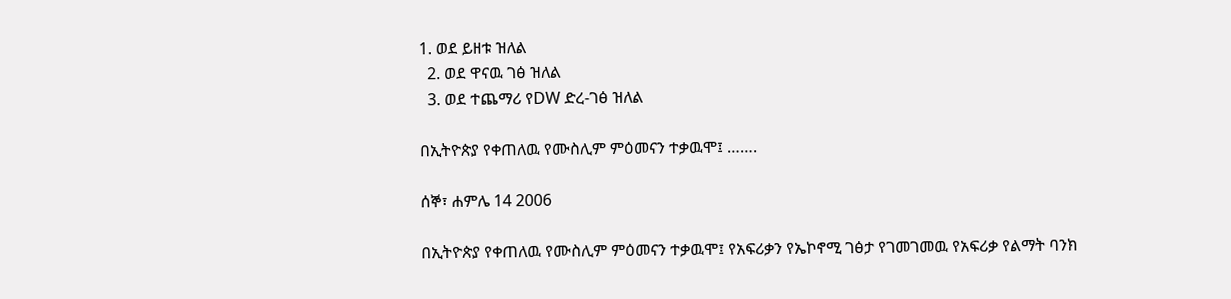1. ወደ ይዘቱ ዝለል
  2. ወደ ዋናዉ ገፅ ዝለል
  3. ወደ ተጨማሪ የDW ድረ-ገፅ ዝለል

በኢትዮጵያ የቀጠለዉ የሙስሊም ምዕመናን ተቃዉሞ፤ …….

ሰኞ፣ ሐምሌ 14 2006

በኢትዮጵያ የቀጠለዉ የሙስሊም ምዕመናን ተቃዉሞ፤ የአፍሪቃን የኤኮኖሚ ገፅታ የገመገመዉ የአፍሪቃ የልማት ባንክ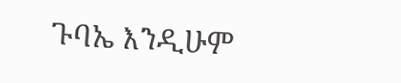ጉባኤ እንዲሁም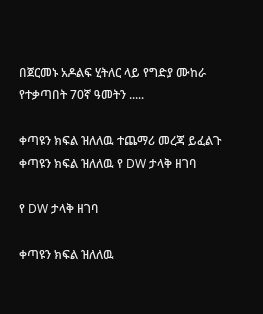በጀርመኑ አዶልፍ ሂትለር ላይ የግድያ ሙከራ የተቃጣበት 70ኛ ዓመትን .....

ቀጣዩን ክፍል ዝለለዉ ተጨማሪ መረጃ ይፈልጉ
ቀጣዩን ክፍል ዝለለዉ የ DW ታላቅ ዘገባ

የ DW ታላቅ ዘገባ

ቀጣዩን ክፍል ዝለለዉ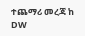ተጨማሪ መረጃ ከ DW